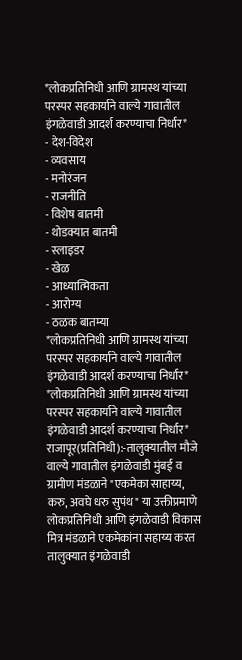*लोकप्रतिनिधी आणि ग्रामस्थ यांच्या परस्पर सहकार्याने वाल्ये गावातील इंगळेवाडी आदर्श करण्याचा निर्धार*
- देश-विदेश
- व्यवसाय
- मनोरंजन
- राजनीति
- विशेष बातमी
- थोडक्यात बातमी
- स्लाइडर
- खेळ
- आध्यात्मिकता
- आरोग्य
- ठळक बातम्या
*लोकप्रतिनिधी आणि ग्रामस्थ यांच्या परस्पर सहकार्याने वाल्ये गावातील इंगळेवाडी आदर्श करण्याचा निर्धार*
*लोकप्रतिनिधी आणि ग्रामस्थ यांच्या परस्पर सहकार्याने वाल्ये गावातील इंगळेवाडी आदर्श करण्याचा निर्धार*
राजापूर(प्रतिनिधी):-तालुक्यातील मौजे वाल्ये गावातील इंगळेवाडी मुंबई व ग्रामीण मंडळाने "एकमेका साहाय्य, करु, अवघे धरु सुपंथ" या उक्तीप्रमाणे लोकप्रतिनिधी आणि इंगळेवाडी विकास मित्र मंडळाने एकमेकांना सहाय्य करत तालुक्यात इंगळेवाडी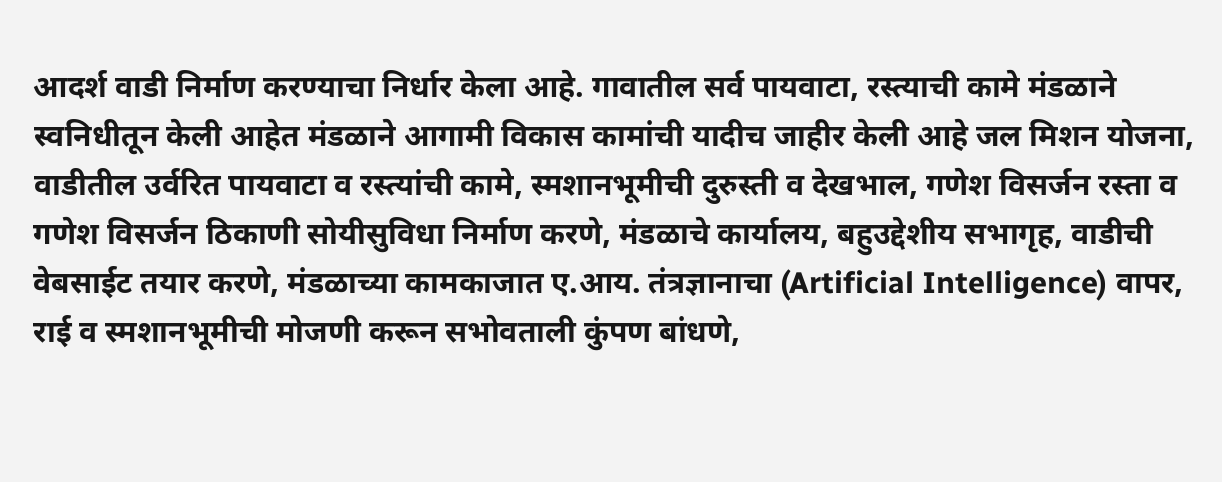आदर्श वाडी निर्माण करण्याचा निर्धार केला आहे. गावातील सर्व पायवाटा, रस्त्याची कामे मंडळाने स्वनिधीतून केली आहेत मंडळाने आगामी विकास कामांची यादीच जाहीर केली आहे जल मिशन योजना, वाडीतील उर्वरित पायवाटा व रस्त्यांची कामे, स्मशानभूमीची दुरुस्ती व देखभाल, गणेश विसर्जन रस्ता व गणेश विसर्जन ठिकाणी सोयीसुविधा निर्माण करणे, मंडळाचे कार्यालय, बहुउद्देशीय सभागृह, वाडीची वेबसाईट तयार करणे, मंडळाच्या कामकाजात ए.आय. तंत्रज्ञानाचा (Artificial Intelligence) वापर, राई व स्मशानभूमीची मोजणी करून सभोवताली कुंपण बांधणे,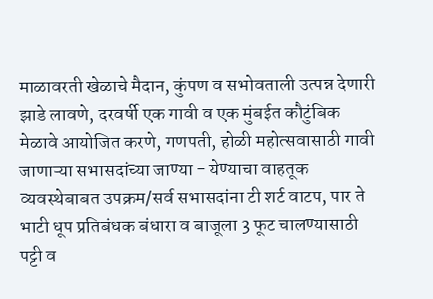माळावरती खेळाचे मैदान, कुंपण व सभोवताली उत्पन्न देणारी झाडे लावणे, दरवर्षी एक गावी व एक मुंबईत कौटुंबिक मेळावे आयोजित करणे, गणपती, होळी महोत्सवासाठी गावी जाणाऱ्या सभासदांच्या जाण्या - येण्याचा वाहतूक व्यवस्थेबाबत उपक्रम/सर्व सभासदांना टी शर्ट वाटप, पार ते भाटी धूप प्रतिबंधक बंधारा व बाजूला 3 फूट चालण्यासाठी पट्टी व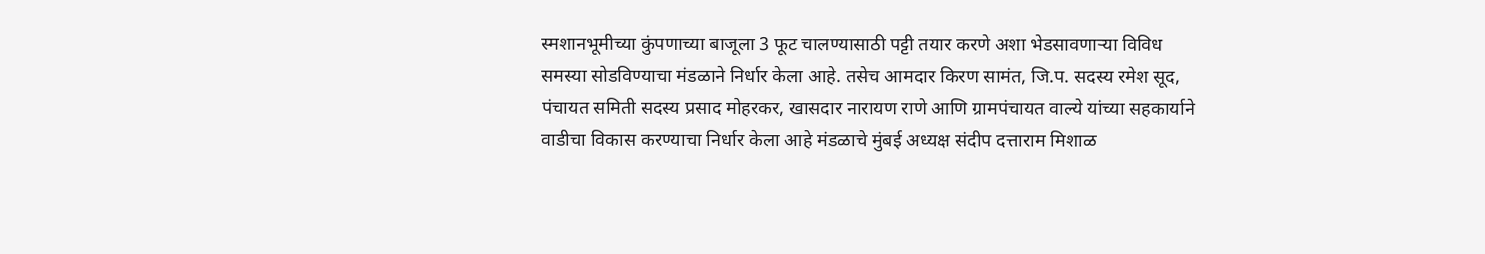स्मशानभूमीच्या कुंपणाच्या बाजूला 3 फूट चालण्यासाठी पट्टी तयार करणे अशा भेडसावणाऱ्या विविध समस्या सोडविण्याचा मंडळाने निर्धार केला आहे. तसेच आमदार किरण सामंत, जि.प. सदस्य रमेश सूद, पंचायत समिती सदस्य प्रसाद मोहरकर, खासदार नारायण राणे आणि ग्रामपंचायत वाल्ये यांच्या सहकार्याने वाडीचा विकास करण्याचा निर्धार केला आहे मंडळाचे मुंबई अध्यक्ष संदीप दत्ताराम मिशाळ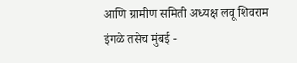आणि ग्रामीण समिती अध्यक्ष लवू शिवराम इंगळे तसेच मुंबई -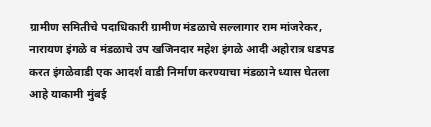ग्रामीण समितीचे पदाधिकारी ग्रामीण मंडळाचे सल्लागार राम मांजरेकर, नारायण इंगळे व मंडळाचे उप खजिनदार महेश इंगळे आदी अहोरात्र धडपड करत इंगळेवाडी एक आदर्श वाडी निर्माण करण्याचा मंडळाने ध्यास घेतला आहे याकामी मुंबई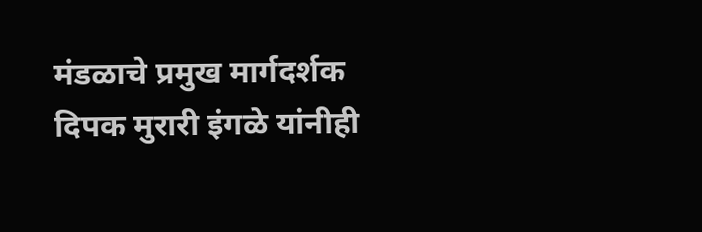मंडळाचे प्रमुख मार्गदर्शक दिपक मुरारी इंगळे यांनीही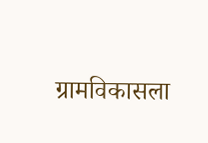ग्रामविकासला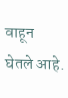वाहून घेतले आहे.